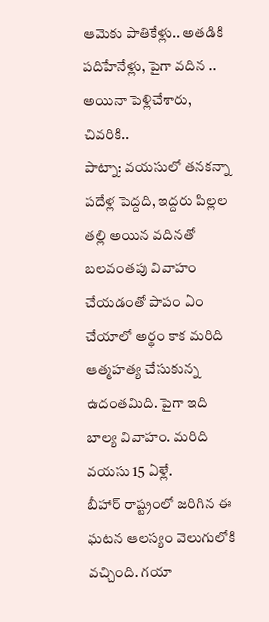ఆమెకు పాతికేళ్లు.. అతడికి పదిహేనేళ్లు, పైగా వదిన .. అయినా పెళ్లిచేశారు, చివరికి..
పాట్నా: వయసులో తనకన్నా పదేళ్ల పెద్దది, ఇద్దరు పిల్లల తల్లి అయిన వదినతో బలవంతపు వివాహం చేయడంతో పాపం ఏం చేయాలో అర్థం కాక మరిది ఆత్మహత్య చేసుకున్న ఉదంతమిది. పైగా ఇది బాల్య వివాహం. మరిది వయసు 15 ఏళ్లే.
బీహార్ రాష్ట్రంలో జరిగిన ఈ ఘటన ఆలస్యం వెలుగులోకి వచ్చింది. గయా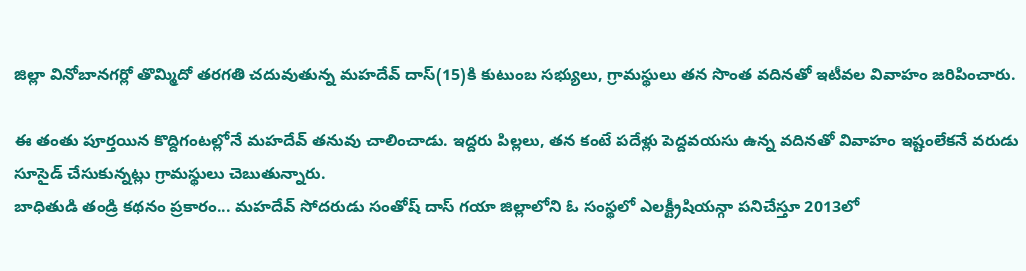జిల్లా వినోబానగర్లో తొమ్మిదో తరగతి చదువుతున్న మహదేవ్ దాస్(15)కి కుటుంబ సభ్యులు, గ్రామస్థులు తన సొంత వదినతో ఇటీవల వివాహం జరిపించారు.

ఈ తంతు పూర్తయిన కొద్దిగంటల్లోనే మహదేవ్ తనువు చాలించాడు. ఇద్దరు పిల్లలు, తన కంటే పదేళ్లు పెద్దవయసు ఉన్న వదినతో వివాహం ఇష్టంలేకనే వరుడు సూసైడ్ చేసుకున్నట్లు గ్రామస్థులు చెబుతున్నారు.
బాధితుడి తండ్రి కథనం ప్రకారం... మహదేవ్ సోదరుడు సంతోష్ దాస్ గయా జిల్లాలోని ఓ సంస్థలో ఎలక్ట్రీషియన్గా పనిచేస్తూ 2013లో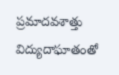ప్రమాదవశాత్తు విద్యుదాఘాతంతో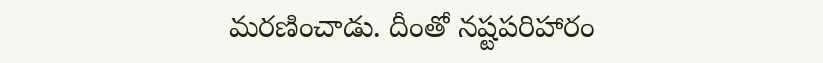మరణించాడు. దీంతో నష్టపరిహారం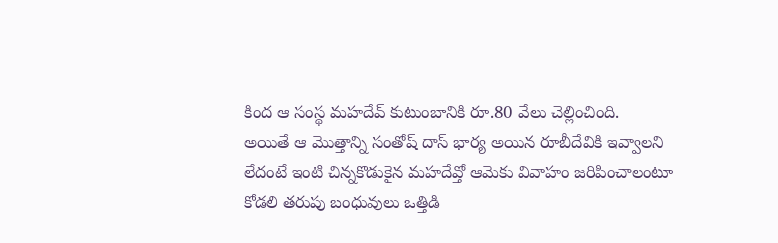కింద ఆ సంస్థ మహదేవ్ కుటుంబానికి రూ.80 వేలు చెల్లించింది.
అయితే ఆ మొత్తాన్ని సంతోష్ దాస్ భార్య అయిన రూబీదేవికి ఇవ్వాలని లేదంటే ఇంటి చిన్నకొడుకైన మహదేవ్తో ఆమెకు వివాహం జరిపించాలంటూ కోడలి తరుపు బంధువులు ఒత్తిడి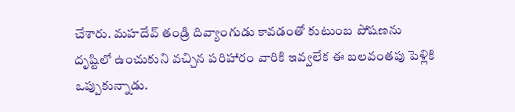చేశారు. మహదేవ్ తండ్రి దివ్యాంగుడు కావడంతో కుటుంబ పోషణను దృష్టిలో ఉంచుకుని వచ్చిన పరిహారం వారికి ఇవ్వలేక ఈ బలవంతపు పెళ్లికి ఒప్పుకున్నాడు.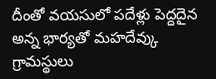దీంతో వయసులో పదేళ్లు పెద్దదైన అన్న భార్యతో మహదేవ్కు గ్రామస్థులు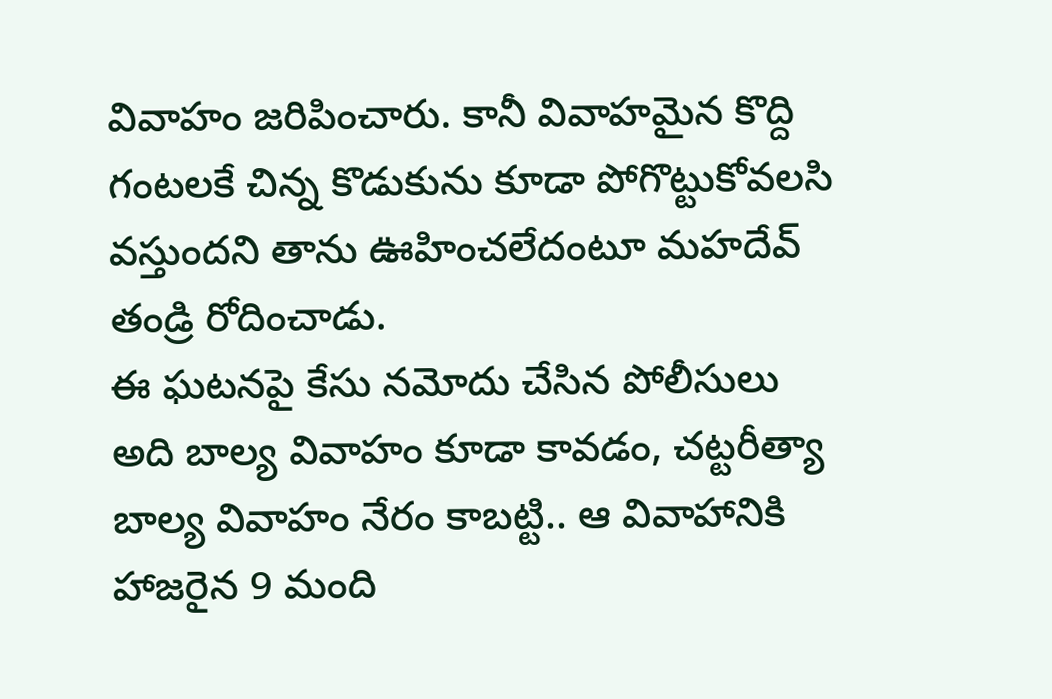వివాహం జరిపించారు. కానీ వివాహమైన కొద్ది గంటలకే చిన్న కొడుకును కూడా పోగొట్టుకోవలసి వస్తుందని తాను ఊహించలేదంటూ మహదేవ్ తండ్రి రోదించాడు.
ఈ ఘటనపై కేసు నమోదు చేసిన పోలీసులు అది బాల్య వివాహం కూడా కావడం, చట్టరీత్యా బాల్య వివాహం నేరం కాబట్టి.. ఆ వివాహానికి హాజరైన 9 మంది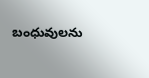బంధువులను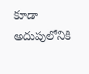కూడా అదుపులోనికి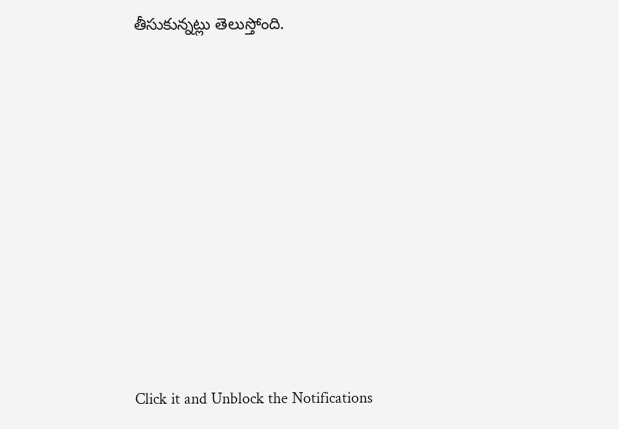తీసుకున్నట్లు తెలుస్తోంది.












Click it and Unblock the Notifications